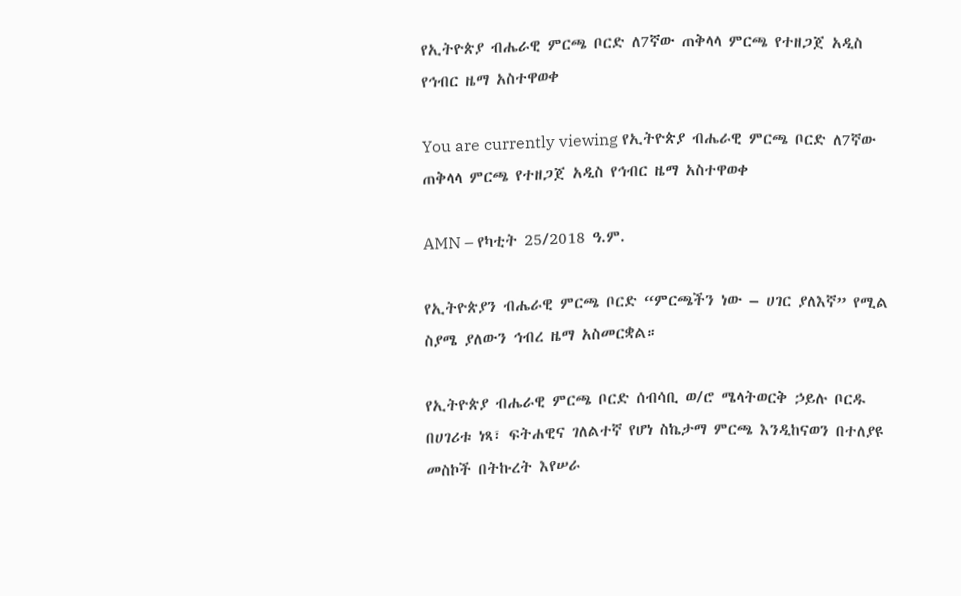የኢትዮጵያ ብሔራዊ ምርጫ ቦርድ ለ7ኛው ጠቅላላ ምርጫ የተዘጋጀ አዲስ የኅብር ዜማ አስተዋወቀ

You are currently viewing የኢትዮጵያ ብሔራዊ ምርጫ ቦርድ ለ7ኛው ጠቅላላ ምርጫ የተዘጋጀ አዲስ የኅብር ዜማ አስተዋወቀ

AMN – የካቲት 25/2018 ዓ.ም.

የኢትዮጵያን ብሔራዊ ምርጫ ቦርድ “ምርጫችን ነው – ሀገር ያለእኛ” የሚል ስያሜ ያለውን ኅብረ ዜማ አስመርቋል።

የኢትዮጵያ ብሔራዊ ምርጫ ቦርድ ሰብሳቢ ወ/ሮ ሜላትወርቅ ኃይሉ ቦርዱ በሀገሪቱ ነጻ፣ ፍትሐዊና ገለልተኛ የሆነ ስኬታማ ምርጫ እንዲከናወን በተለያዩ መስኮች በትኩረት እየሠራ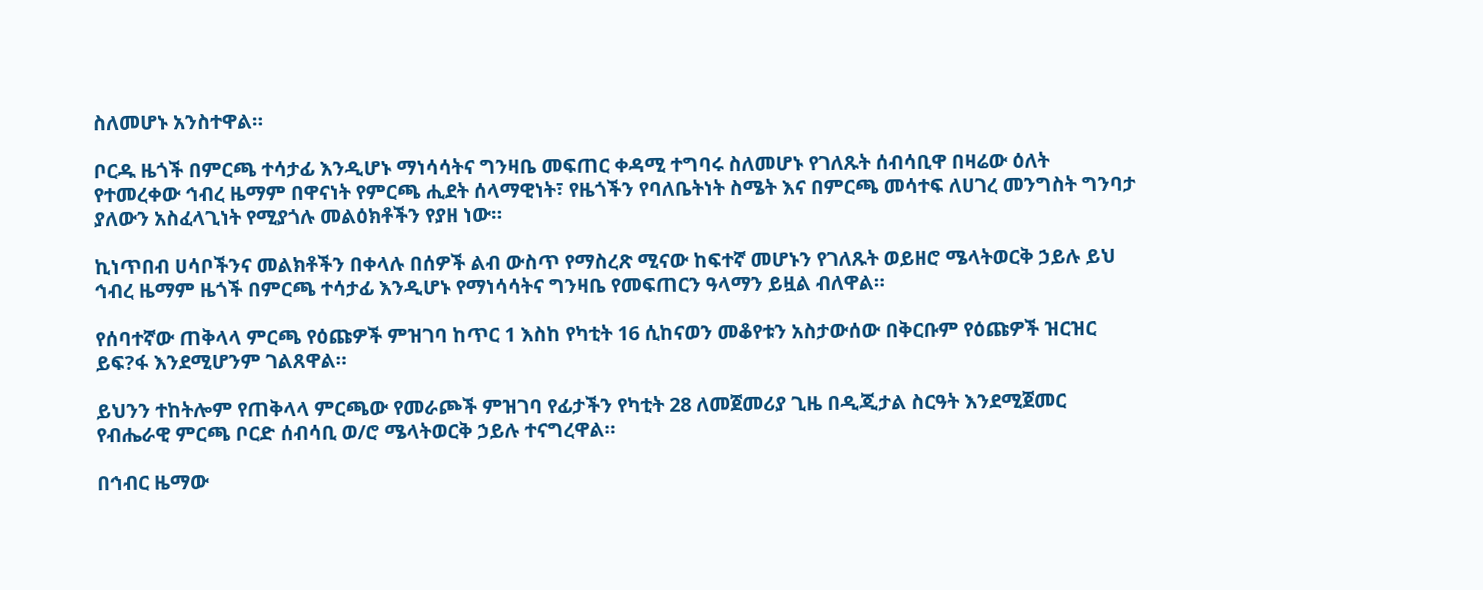ስለመሆኑ አንስተዋል።

ቦርዱ ዜጎች በምርጫ ተሳታፊ እንዲሆኑ ማነሳሳትና ግንዛቤ መፍጠር ቀዳሚ ተግባሩ ስለመሆኑ የገለጹት ሰብሳቢዋ በዛሬው ዕለት የተመረቀው ኅብረ ዜማም በዋናነት የምርጫ ሒደት ሰላማዊነት፣ የዜጎችን የባለቤትነት ስሜት እና በምርጫ መሳተፍ ለሀገረ መንግስት ግንባታ ያለውን አስፈላጊነት የሚያጎሉ መልዕክቶችን የያዘ ነው።

ኪነጥበብ ሀሳቦችንና መልክቶችን በቀላሉ በሰዎች ልብ ውስጥ የማስረጽ ሚናው ከፍተኛ መሆኑን የገለጹት ወይዘሮ ሜላትወርቅ ኃይሉ ይህ ኅብረ ዜማም ዜጎች በምርጫ ተሳታፊ እንዲሆኑ የማነሳሳትና ግንዛቤ የመፍጠርን ዓላማን ይዟል ብለዋል።

የሰባተኛው ጠቅላላ ምርጫ የዕጩዎች ምዝገባ ከጥር 1 እስከ የካቲት 16 ሲከናወን መቆየቱን አስታውሰው በቅርቡም የዕጩዎች ዝርዝር ይፍ?ፋ እንደሚሆንም ገልጸዋል።

ይህንን ተከትሎም የጠቅላላ ምርጫው የመራጮች ምዝገባ የፊታችን የካቲት 28 ለመጀመሪያ ጊዜ በዲጂታል ስርዓት እንደሚጀመር የብሔራዊ ምርጫ ቦርድ ሰብሳቢ ወ/ሮ ሜላትወርቅ ኃይሉ ተናግረዋል።

በኅብር ዜማው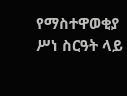የማስተዋወቂያ ሥነ ስርዓት ላይ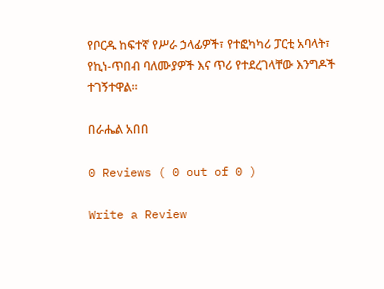የቦርዱ ከፍተኛ የሥራ ኃላፊዎች፣ የተፎካካሪ ፓርቲ አባላት፣ የኪነ-ጥበብ ባለሙያዎች እና ጥሪ የተደረገላቸው እንግዶች ተገኝተዋል።

በራሔል አበበ

0 Reviews ( 0 out of 0 )

Write a Review